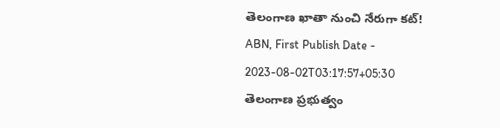తెలంగాణ ఖాతా నుంచి నేరుగా కట్!
ABN, First Publish Date - 2023-08-02T03:17:57+05:30
తెలంగాణ ప్రభుత్వం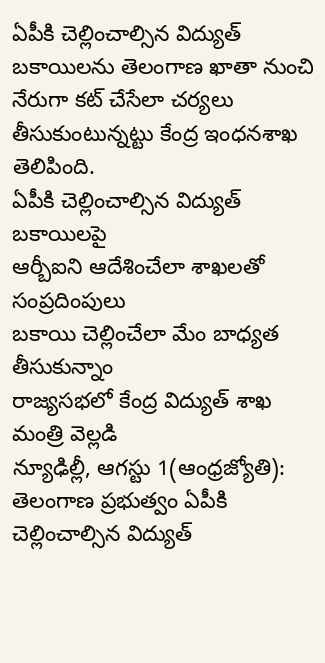ఏపీకి చెల్లించాల్సిన విద్యుత్ బకాయిలను తెలంగాణ ఖాతా నుంచి నేరుగా కట్ చేసేలా చర్యలు తీసుకుంటున్నట్టు కేంద్ర ఇంధనశాఖ తెలిపింది.
ఏపీకి చెల్లించాల్సిన విద్యుత్ బకాయిలపై
ఆర్బీఐని ఆదేశించేలా శాఖలతో సంప్రదింపులు
బకాయి చెల్లించేలా మేం బాధ్యత తీసుకున్నాం
రాజ్యసభలో కేంద్ర విద్యుత్ శాఖ మంత్రి వెల్లడి
న్యూఢిల్లీ, ఆగస్టు 1(ఆంధ్రజ్యోతి): తెలంగాణ ప్రభుత్వం ఏపీకి చెల్లించాల్సిన విద్యుత్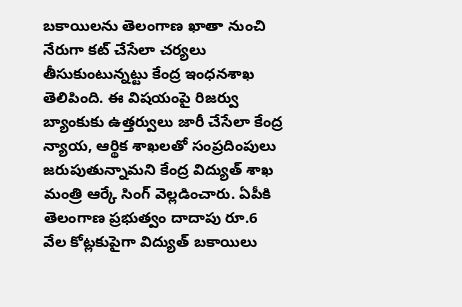బకాయిలను తెలంగాణ ఖాతా నుంచి నేరుగా కట్ చేసేలా చర్యలు తీసుకుంటున్నట్టు కేంద్ర ఇంధనశాఖ తెలిపింది. ఈ విషయంపై రిజర్వు బ్యాంకుకు ఉత్తర్వులు జారీ చేసేలా కేంద్ర న్యాయ, ఆర్థిక శాఖలతో సంప్రదింపులు జరుపుతున్నామని కేంద్ర విద్యుత్ శాఖ మంత్రి ఆర్కే సింగ్ వెల్లడించారు. ఏపీకి తెలంగాణ ప్రభుత్వం దాదాపు రూ.6 వేల కోట్లకుపైగా విద్యుత్ బకాయిలు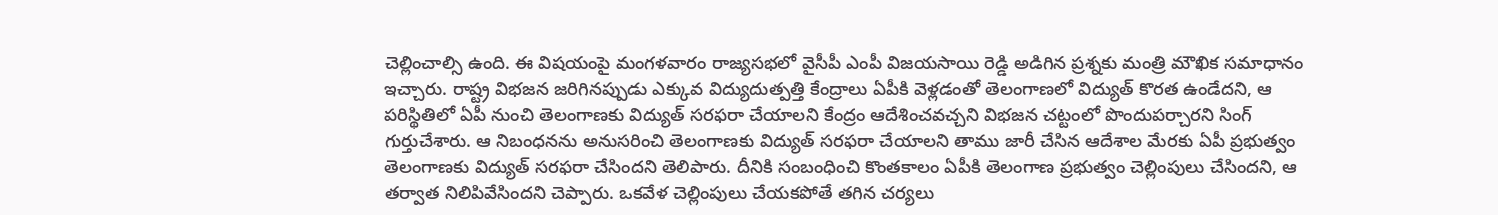చెల్లించాల్సి ఉంది. ఈ విషయంపై మంగళవారం రాజ్యసభలో వైసీపీ ఎంపీ విజయసాయి రెడ్డి అడిగిన ప్రశ్నకు మంత్రి మౌఖిక సమాధానం ఇచ్చారు. రాష్ట్ర విభజన జరిగినప్పుడు ఎక్కువ విద్యుదుత్పత్తి కేంద్రాలు ఏపీకి వెళ్లడంతో తెలంగాణలో విద్యుత్ కొరత ఉండేదని, ఆ పరిస్థితిలో ఏపీ నుంచి తెలంగాణకు విద్యుత్ సరఫరా చేయాలని కేంద్రం ఆదేశించవచ్చని విభజన చట్టంలో పొందుపర్చారని సింగ్ గుర్తుచేశారు. ఆ నిబంధనను అనుసరించి తెలంగాణకు విద్యుత్ సరఫరా చేయాలని తాము జారీ చేసిన ఆదేశాల మేరకు ఏపీ ప్రభుత్వం తెలంగాణకు విద్యుత్ సరఫరా చేసిందని తెలిపారు. దీనికి సంబంధించి కొంతకాలం ఏపీకి తెలంగాణ ప్రభుత్వం చెల్లింపులు చేసిందని, ఆ తర్వాత నిలిపివేసిందని చెప్పారు. ఒకవేళ చెల్లింపులు చేయకపోతే తగిన చర్యలు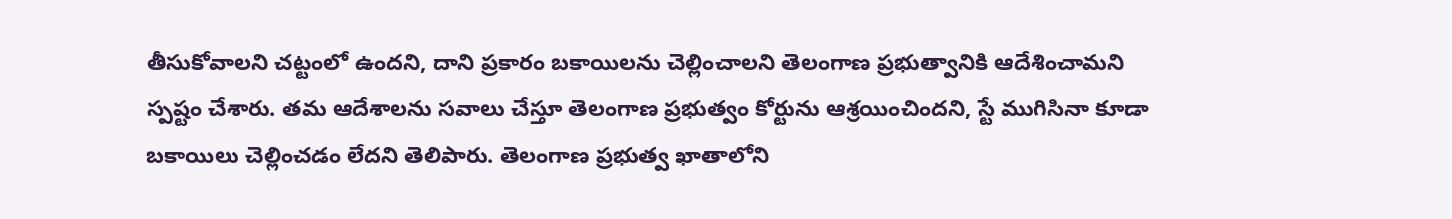తీసుకోవాలని చట్టంలో ఉందని, దాని ప్రకారం బకాయిలను చెల్లించాలని తెలంగాణ ప్రభుత్వానికి ఆదేశించామని స్పష్టం చేశారు. తమ ఆదేశాలను సవాలు చేస్తూ తెలంగాణ ప్రభుత్వం కోర్టును ఆశ్రయించిందని, స్టే ముగిసినా కూడా బకాయిలు చెల్లించడం లేదని తెలిపారు. తెలంగాణ ప్రభుత్వ ఖాతాలోని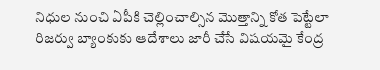నిధుల నుంచి ఏపీకి చెల్లించాల్సిన మొత్తాన్ని కోత పెట్టేలా రిజర్వు బ్యాంకుకు ఆదేశాలు జారీ చేసే విషయమై కేంద్ర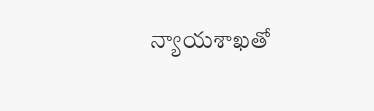న్యాయశాఖతో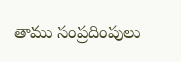తాము సంప్రదింపులు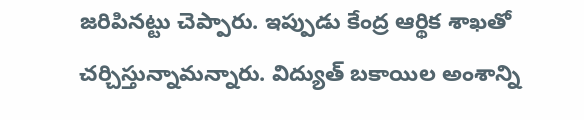జరిపినట్టు చెప్పారు. ఇప్పుడు కేంద్ర ఆర్థిక శాఖతో చర్చిస్తున్నామన్నారు. విద్యుత్ బకాయిల అంశాన్ని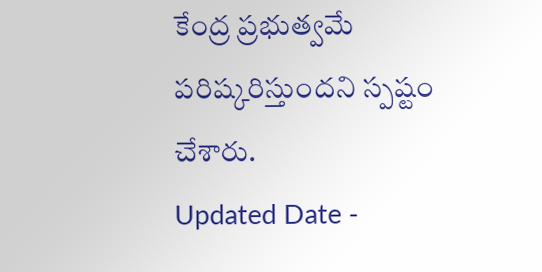కేంద్ర ప్రభుత్వమే పరిష్కరిస్తుందని స్పష్టం చేశారు.
Updated Date -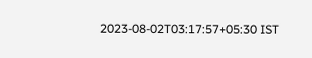2023-08-02T03:17:57+05:30 IST